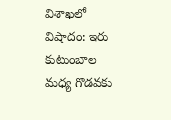విశాఖలో విషాదం: ఇరు కుటుంబాల మధ్య గొడవకు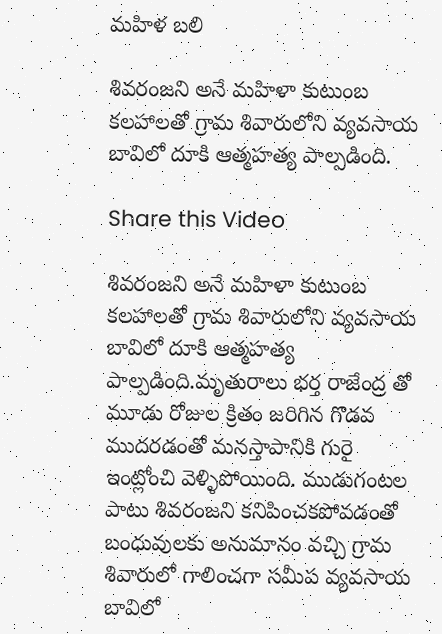మహిళ బలి

శివరంజని అనే మహిళా కుటుంబ కలహాలతో గ్రామ శివారులోని వ్యవసాయ బావిలో దూకి ఆత్మహత్య పాల్పడింది.

Share this Video

శివరంజని అనే మహిళా కుటుంబ కలహాలతో గ్రామ శివారులోని వ్యవసాయ బావిలో దూకి ఆత్మహత్య పాల్పడింది.మృతురాలు భర్త రాజేంద్ర తో మూడు రోజుల క్రితం జరిగిన గొడవ ముదరడంతో మనస్తాపానికి గురై ఇంట్లోంచి వెళ్ళిపోయింది. ముడుగంటల పాటు శివరంజని కనిపించకపోవడంతో బంధువులకు అనుమానం వచ్చి గ్రామ శివారులో గాలించగా సమీప వ్యవసాయ బావిలో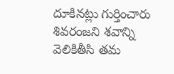దూకినట్లు గుర్తించారు శివరంజని శవాన్ని వెలికితీసి తమ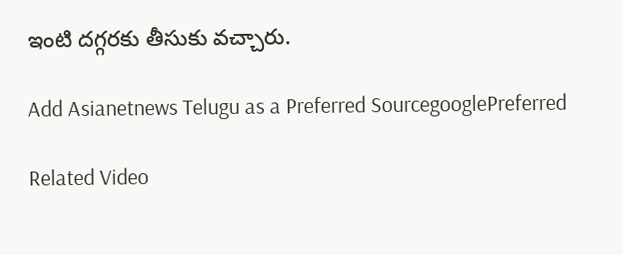ఇంటి దగ్గరకు తీసుకు వచ్చారు.

Add Asianetnews Telugu as a Preferred SourcegooglePreferred

Related Video